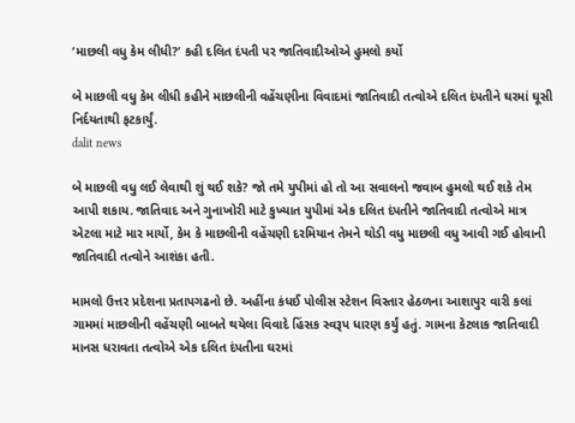‘માછલી વધુ કેમ લીધી?’ કહી દલિત દંપતી પર જાતિવાદીઓએ હુમલો કર્યો

બે માછલી વધુ કેમ લીધી કહીને માછલીની વહેંચણીના વિવાદમાં જાતિવાદી તત્વોએ દલિત દંપતીને ઘરમાં ઘૂસી નિર્દયતાથી ફટકાર્યું.
dalit news

બે માછલી વધુ લઈ લેવાથી શું થઈ શકે? જો તમે યુપીમાં હો તો આ સવાલનો જવાબ હુમલો થઈ શકે તેમ આપી શકાય. જાતિવાદ અને ગુનાખોરી માટે કુખ્યાત યુપીમાં એક દલિત દંપતીને જાતિવાદી તત્વોએ માત્ર એટલા માટે માર માર્યો, કેમ કે માછલીની વહેંચણી દરમિયાન તેમને થોડી વધુ માછલી વધુ આવી ગઈ હોવાની જાતિવાદી તત્વોને આશંકા હતી.

મામલો ઉત્તર પ્રદેશના પ્રતાપગઢનો છે. અહીંના કંધઈ પોલીસ સ્ટેશન વિસ્તાર હેઠળના આશાપુર વારી કલાં ગામમાં માછલીની વહેંચણી બાબતે થયેલા વિવાદે હિંસક સ્વરૂપ ધારણ કર્યું હતું. ગામના કેટલાક જાતિવાદી માનસ ધરાવતા તત્વોએ એક દલિત દંપતીના ઘરમાં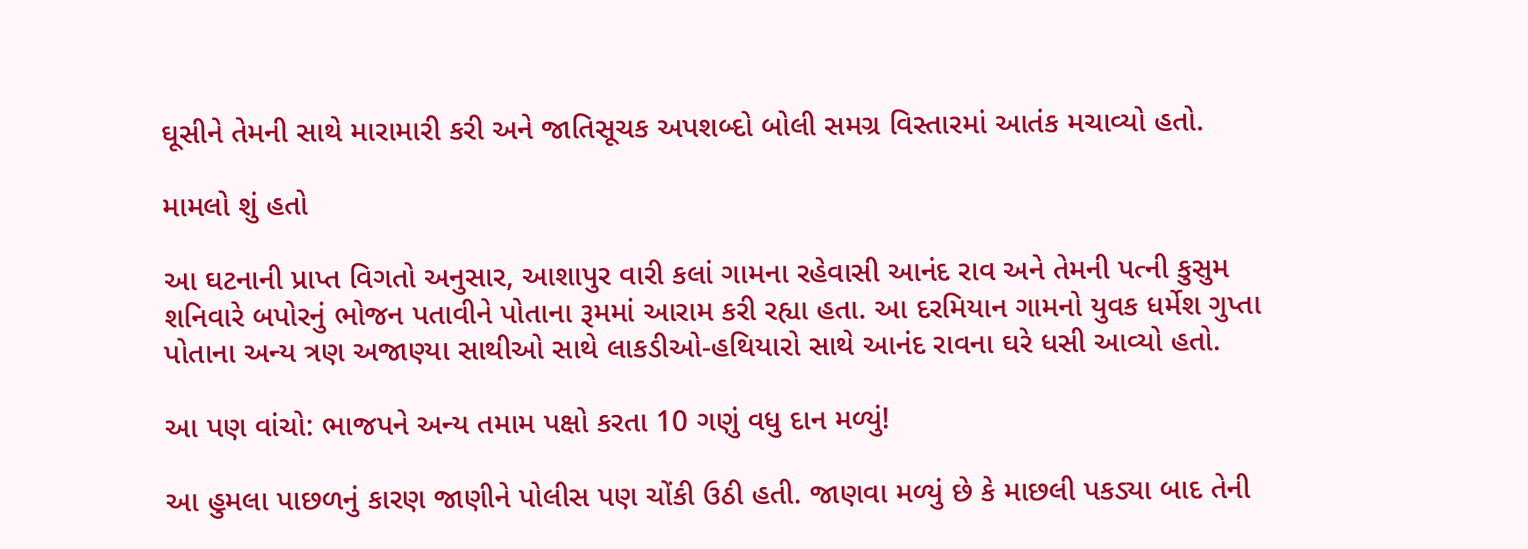ઘૂસીને તેમની સાથે મારામારી કરી અને જાતિસૂચક અપશબ્દો બોલી સમગ્ર વિસ્તારમાં આતંક મચાવ્યો હતો.

મામલો શું હતો

આ ઘટનાની પ્રાપ્ત વિગતો અનુસાર, આશાપુર વારી કલાં ગામના રહેવાસી આનંદ રાવ અને તેમની પત્ની કુસુમ શનિવારે બપોરનું ભોજન પતાવીને પોતાના રૂમમાં આરામ કરી રહ્યા હતા. આ દરમિયાન ગામનો યુવક ધર્મેશ ગુપ્તા પોતાના અન્ય ત્રણ અજાણ્યા સાથીઓ સાથે લાકડીઓ-હથિયારો સાથે આનંદ રાવના ઘરે ધસી આવ્યો હતો.

આ પણ વાંચો: ભાજપને અન્ય તમામ પક્ષો કરતા 10 ગણું વધુ દાન મળ્યું!

આ હુમલા પાછળનું કારણ જાણીને પોલીસ પણ ચોંકી ઉઠી હતી. જાણવા મળ્યું છે કે માછલી પકડ્યા બાદ તેની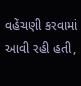વહેંચણી કરવામાં આવી રહી હતી,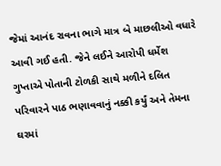જેમાં આનંદ રાવના ભાગે માત્ર બે માછલીઓ વધારે આવી ગઈ હતી. જેને લઈને આરોપી ધર્મેશ ગુપ્તાએ પોતાની ટોળકી સાથે મળીને દલિત પરિવારને પાઠ ભણાવવાનું નક્કી કર્યું અને તેમના ઘરમાં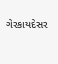ગેરકાયદેસર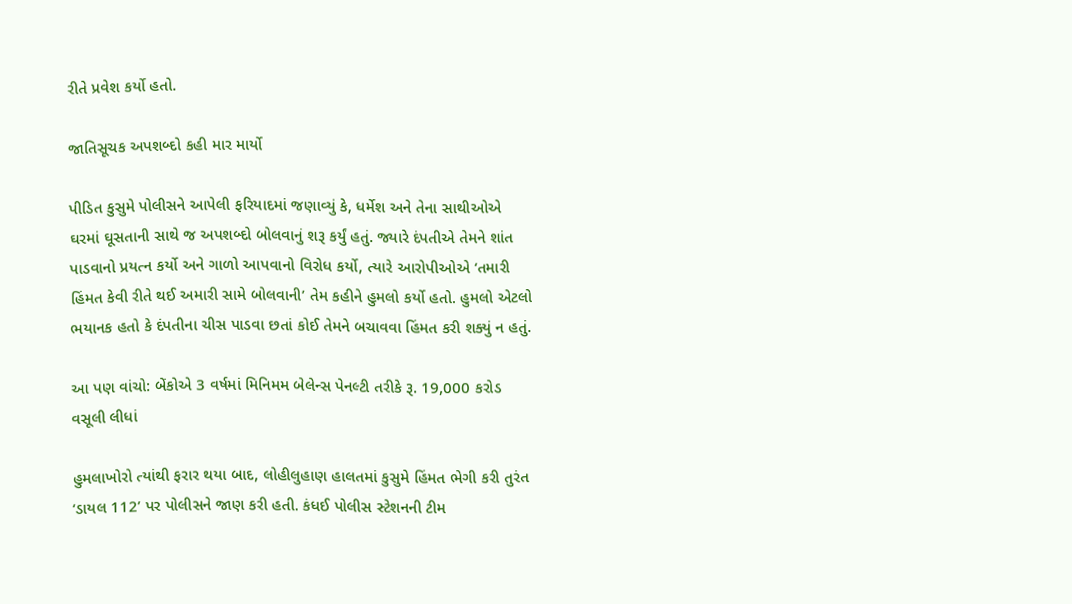રીતે પ્રવેશ કર્યો હતો.

જાતિસૂચક અપશબ્દો કહી માર માર્યો

પીડિત કુસુમે પોલીસને આપેલી ફરિયાદમાં જણાવ્યું કે, ધર્મેશ અને તેના સાથીઓએ ઘરમાં ઘૂસતાની સાથે જ અપશબ્દો બોલવાનું શરૂ કર્યું હતું. જ્યારે દંપતીએ તેમને શાંત પાડવાનો પ્રયત્ન કર્યો અને ગાળો આપવાનો વિરોધ કર્યો, ત્યારે આરોપીઓએ ‘તમારી હિંમત કેવી રીતે થઈ અમારી સામે બોલવાની’ તેમ કહીને હુમલો કર્યો હતો. હુમલો એટલો ભયાનક હતો કે દંપતીના ચીસ પાડવા છતાં કોઈ તેમને બચાવવા હિંમત કરી શક્યું ન હતું.

આ પણ વાંચો: બેંકોએ 3 વર્ષમાં મિનિમમ બેલેન્સ પેનલ્ટી તરીકે રૂ. 19,000 કરોડ વસૂલી લીધાં

હુમલાખોરો ત્યાંથી ફરાર થયા બાદ, લોહીલુહાણ હાલતમાં કુસુમે હિંમત ભેગી કરી તુરંત ‘ડાયલ 112’ પર પોલીસને જાણ કરી હતી. કંધઈ પોલીસ સ્ટેશનની ટીમ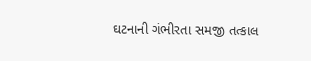ઘટનાની ગંભીરતા સમજી તત્કાલ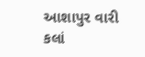આશાપુર વારી કલાં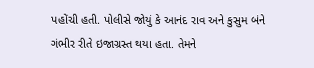પહોંચી હતી. પોલીસે જોયું કે આનંદ રાવ અને કુસુમ બંને ગંભીર રીતે ઇજાગ્રસ્ત થયા હતા. તેમને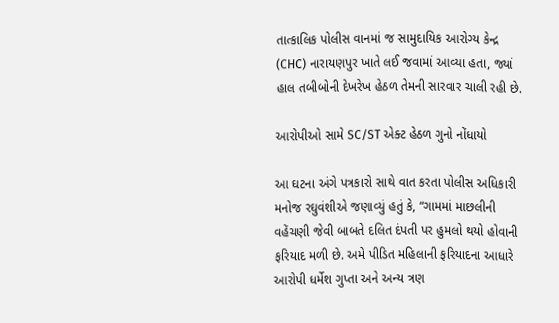તાત્કાલિક પોલીસ વાનમાં જ સામુદાયિક આરોગ્ય કેન્દ્ર (CHC) નારાયણપુર ખાતે લઈ જવામાં આવ્યા હતા, જ્યાં હાલ તબીબોની દેખરેખ હેઠળ તેમની સારવાર ચાલી રહી છે.

આરોપીઓ સામે SC/ST એક્ટ હેઠળ ગુનો નોંધાયો

આ ઘટના અંગે પત્રકારો સાથે વાત કરતા પોલીસ અધિકારી મનોજ રઘુવંશીએ જણાવ્યું હતું કે, “ગામમાં માછલીની વહેંચણી જેવી બાબતે દલિત દંપતી પર હુમલો થયો હોવાની ફરિયાદ મળી છે. અમે પીડિત મહિલાની ફરિયાદના આધારે આરોપી ધર્મેશ ગુપ્તા અને અન્ય ત્રણ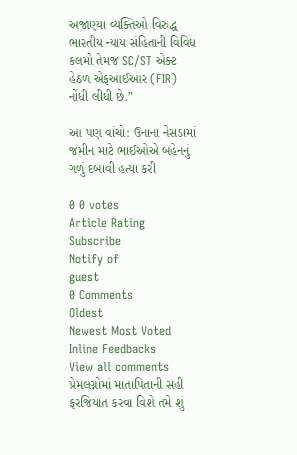અજાણ્યા વ્યક્તિઓ વિરુદ્ધ ભારતીય ન્યાય સંહિતાની વિવિધ કલમો તેમજ SC/ST એક્ટ હેઠળ એફઆઈઆર (FIR) નોંધી લીધી છે.”

આ પણ વાંચો: ઉનાના નેસડામાં જમીન માટે ભાઈઓએ બહેનનું ગળું દબાવી હત્યા કરી

0 0 votes
Article Rating
Subscribe
Notify of
guest
0 Comments
Oldest
Newest Most Voted
Inline Feedbacks
View all comments
પ્રેમલગ્નોમાં માતાપિતાની સહી ફરજિયાત કરવા વિશે તમે શું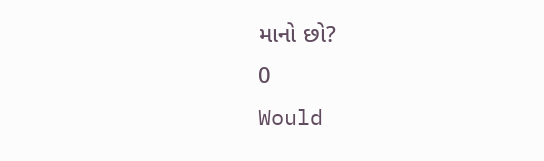માનો છો?
0
Would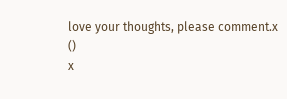love your thoughts, please comment.x
()
x